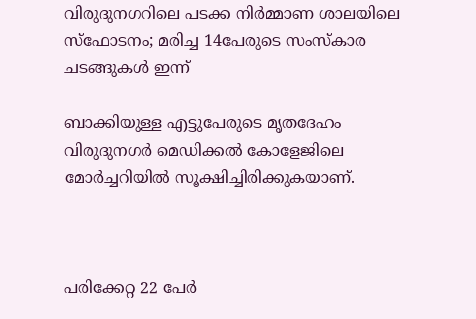വിരുദുനഗറിലെ പടക്ക നിര്‍മ്മാണ ശാലയിലെ സ്‌ഫോടനം; മരിച്ച 14പേരുടെ സംസ്‌കാര ചടങ്ങുകള്‍ ഇന്ന്

ബാക്കിയുള്ള എട്ടുപേരുടെ മൃതദേഹം വിരുദുനഗര്‍ മെഡിക്കല്‍ കോളേജിലെ മോര്‍ച്ചറിയില്‍ സൂക്ഷിച്ചിരിക്കുകയാണ്.



പരിക്കേറ്റ 22 പേര്‍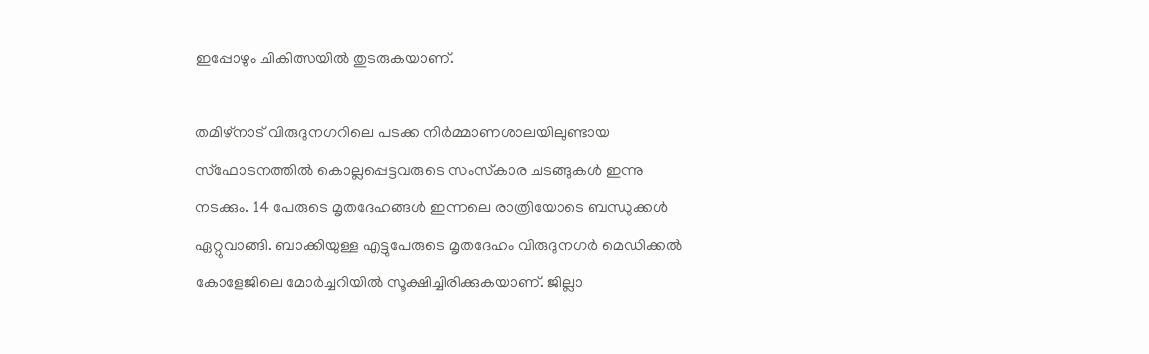ഇപ്പോഴും ചികിത്സയില്‍ തുടരുകയാണ്.

തമിഴ്‌നാട് വിരുദുനഗറിലെ പടക്ക നിര്‍മ്മാണശാലയിലുണ്ടായ സ്‌ഫോടനത്തില്‍ കൊല്ലപ്പെട്ടവരുടെ സംസ്‌കാര ചടങ്ങുകള്‍ ഇന്നു നടക്കും. 14 പേരുടെ മൃതദേഹങ്ങള്‍ ഇന്നലെ രാത്രിയോടെ ബന്ധുക്കള്‍ ഏറ്റുവാങ്ങി. ബാക്കിയുള്ള എട്ടുപേരുടെ മൃതദേഹം വിരുദുനഗര്‍ മെഡിക്കല്‍ കോളേജിലെ മോര്‍ച്ചറിയില്‍ സൂക്ഷിച്ചിരിക്കുകയാണ്. ജില്ലാ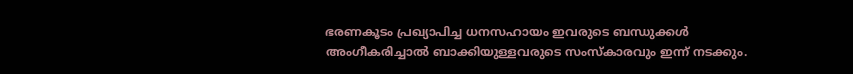ഭരണകൂടം പ്രഖ്യാപിച്ച ധനസഹായം ഇവരുടെ ബന്ധുക്കള്‍ അംഗീകരിച്ചാല്‍ ബാക്കിയുള്ളവരുടെ സംസ്‌കാരവും ഇന്ന് നടക്കും.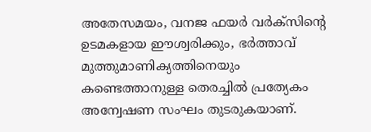അതേസമയം, വനജ ഫയര്‍ വര്‍ക്‌സിന്റെ ഉടമകളായ ഈശ്വരിക്കും, ഭര്‍ത്താവ് മുത്തുമാണിക്യത്തിനെയും കണ്ടെത്താനുള്ള തെരച്ചില്‍ പ്രത്യേകം അന്വേഷണ സംഘം തുടരുകയാണ്.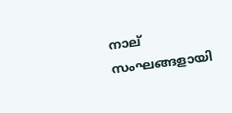നാല് സംഘങ്ങളായി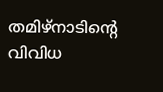തമിഴ്‌നാടിന്റെ വിവിധ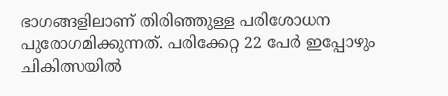ഭാഗങ്ങളിലാണ് തിരിഞ്ഞുള്ള പരിശോധന പുരോഗമിക്കുന്നത്. പരിക്കേറ്റ 22 പേര്‍ ഇപ്പോഴും ചികിത്സയില്‍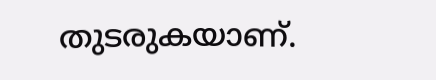തുടരുകയാണ്.